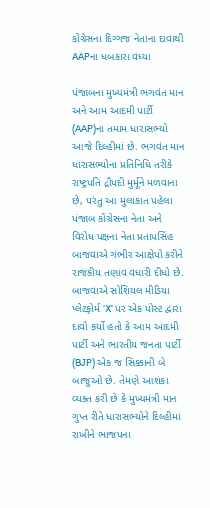કોંગ્રેસના દિગ્ગજ નેતાના દાવાથી AAPના ધબકારા વધ્યા

પંજાબના મુખ્યમંત્રી ભગવંત માન અને આમ આદમી પાર્ટી (AAP)ના તમામ ધારાસભ્યો આજે દિલ્હીમાં છે. ભગવંત માન ધારાસભ્યોના પ્રતિનિધિ તરીકે રાષ્ટ્રપતિ દ્રૌપદી મુર્મૂને મળવાના છે, પરંતુ આ મુલાકાત પહેલા પંજાબ કોંગ્રેસના નેતા અને વિરોધ પક્ષના નેતા પ્રતાપસિંહ બાજવાએ ગંભીર આક્ષેપો કરીને રાજકીય તણાવ વધારી દીધો છે. બાજવાએ સોશિયલ મીડિયા પ્લેટફોર્મ ‘X’ પર એક પોસ્ટ દ્વારા દાવો કર્યો હતો કે આમ આદમી પાર્ટી અને ભારતીય જનતા પાર્ટી (BJP) એક જ સિક્કાની બે બાજુઓ છે. તેમણે આશંકા વ્યક્ત કરી છે કે મુખ્યમંત્રી માન ગુપ્ત રીતે ધારાસભ્યોને દિલ્હીમાં રાખીને ભાજપના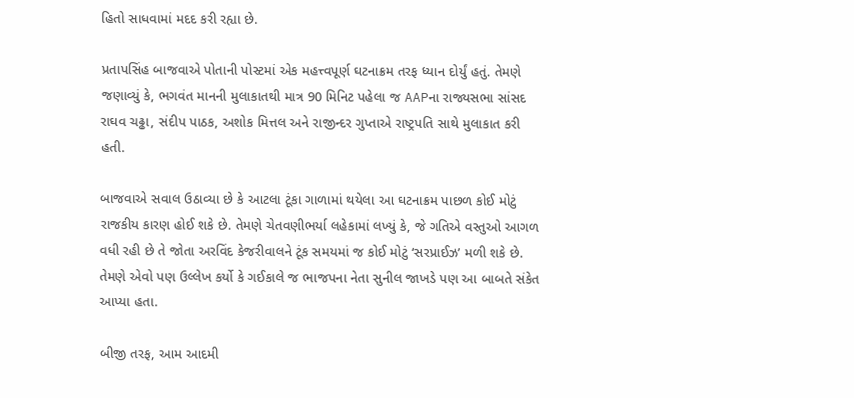હિતો સાધવામાં મદદ કરી રહ્યા છે.

પ્રતાપસિંહ બાજવાએ પોતાની પોસ્ટમાં એક મહત્ત્વપૂર્ણ ઘટનાક્રમ તરફ ધ્યાન દોર્યું હતું. તેમણે જણાવ્યું કે, ભગવંત માનની મુલાકાતથી માત્ર 90 મિનિટ પહેલા જ AAPના રાજ્યસભા સાંસદ રાઘવ ચઢ્ઢા, સંદીપ પાઠક, અશોક મિત્તલ અને રાજીન્દર ગુપ્તાએ રાષ્ટ્રપતિ સાથે મુલાકાત કરી હતી.

બાજવાએ સવાલ ઉઠાવ્યા છે કે આટલા ટૂંકા ગાળામાં થયેલા આ ઘટનાક્રમ પાછળ કોઈ મોટું રાજકીય કારણ હોઈ શકે છે. તેમણે ચેતવણીભર્યા લહેકામાં લખ્યું કે, જે ગતિએ વસ્તુઓ આગળ વધી રહી છે તે જોતા અરવિંદ કેજરીવાલને ટૂંક સમયમાં જ કોઈ મોટું ‘સરપ્રાઈઝ’ મળી શકે છે. તેમણે એવો પણ ઉલ્લેખ કર્યો કે ગઈકાલે જ ભાજપના નેતા સુનીલ જાખડે પણ આ બાબતે સંકેત આપ્યા હતા.

બીજી તરફ, આમ આદમી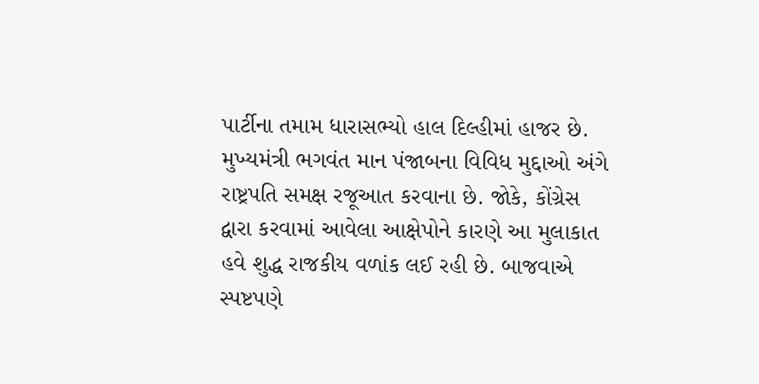પાર્ટીના તમામ ધારાસભ્યો હાલ દિલ્હીમાં હાજર છે. મુખ્યમંત્રી ભગવંત માન પંજાબના વિવિધ મુદ્દાઓ અંગે રાષ્ટ્રપતિ સમક્ષ રજૂઆત કરવાના છે. જોકે, કોંગ્રેસ દ્વારા કરવામાં આવેલા આક્ષેપોને કારણે આ મુલાકાત હવે શુદ્ધ રાજકીય વળાંક લઈ રહી છે. બાજવાએ સ્પષ્ટપણે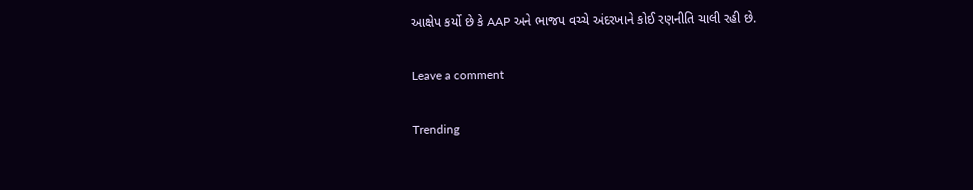આક્ષેપ કર્યો છે કે AAP અને ભાજપ વચ્ચે અંદરખાને કોઈ રણનીતિ ચાલી રહી છે.

Leave a comment

Trending